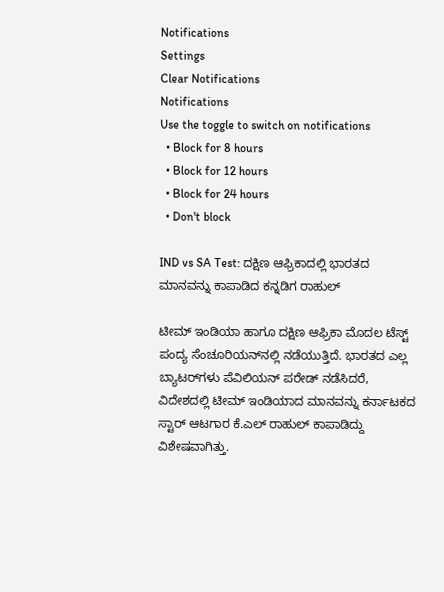Notifications
Settings
Clear Notifications
Notifications
Use the toggle to switch on notifications
  • Block for 8 hours
  • Block for 12 hours
  • Block for 24 hours
  • Don't block

IND vs SA Test: ದಕ್ಷಿಣ ಆಫ್ರಿಕಾದಲ್ಲಿ ಭಾರತದ ಮಾನವನ್ನು ಕಾಪಾಡಿದ ಕನ್ನಡಿಗ ರಾಹುಲ್

ಟೀಮ್ ಇಂಡಿಯಾ ಹಾಗೂ ದಕ್ಷಿಣ ಆಫ್ರಿಕಾ ಮೊದಲ ಟೆಸ್ಟ್‌ ಪಂದ್ಯ ಸೆಂಚೂರಿಯನ್‌ನಲ್ಲಿ ನಡೆಯುತ್ತಿದೆ. ಭಾರತದ ಎಲ್ಲ ಬ್ಯಾಟರ್‌ಗಳು ಪೆವಿಲಿಯನ್‌ ಪರೇಡ್ ನಡೆಸಿದರೆ, ವಿದೇಶದಲ್ಲಿ ಟೀಮ್ ಇಂಡಿಯಾದ ಮಾನವನ್ನು ಕರ್ನಾಟಕದ ಸ್ಟಾರ್ ಆಟಗಾರ ಕೆ.ಎಲ್ ರಾಹುಲ್ ಕಾಪಾಡಿದ್ದು ವಿಶೇಷವಾಗಿತ್ತು.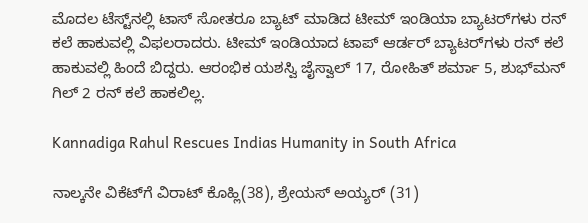ಮೊದಲ ಟೆಸ್ಟ್‌ನಲ್ಲಿ ಟಾಸ್‌ ಸೋತರೂ ಬ್ಯಾಟ್ ಮಾಡಿದ ಟೀಮ್ ಇಂಡಿಯಾ ಬ್ಯಾಟರ್‌ಗಳು ರನ್ ಕಲೆ ಹಾಕುವಲ್ಲಿ ವಿಫಲರಾದರು. ಟೀಮ್ ಇಂಡಿಯಾದ ಟಾಪ್ ಆರ್ಡರ್ ಬ್ಯಾಟರ್‌ಗಳು ರನ್‌ ಕಲೆ ಹಾಕುವಲ್ಲಿ ಹಿಂದೆ ಬಿದ್ದರು. ಆರಂಭಿಕ ಯಶಸ್ವಿ ಜೈಸ್ವಾಲ್‌ 17, ರೋಹಿತ್ ಶರ್ಮಾ 5, ಶುಭ್‌ಮನ್‌ ಗಿಲ್‌ 2 ರನ್ ಕಲೆ ಹಾಕಲಿಲ್ಲ.

Kannadiga Rahul Rescues Indias Humanity in South Africa

ನಾಲ್ಕನೇ ವಿಕೆಟ್‌ಗೆ ವಿರಾಟ್ ಕೊಹ್ಲಿ(38), ಶ್ರೇಯಸ್ ಅಯ್ಯರ್ (31)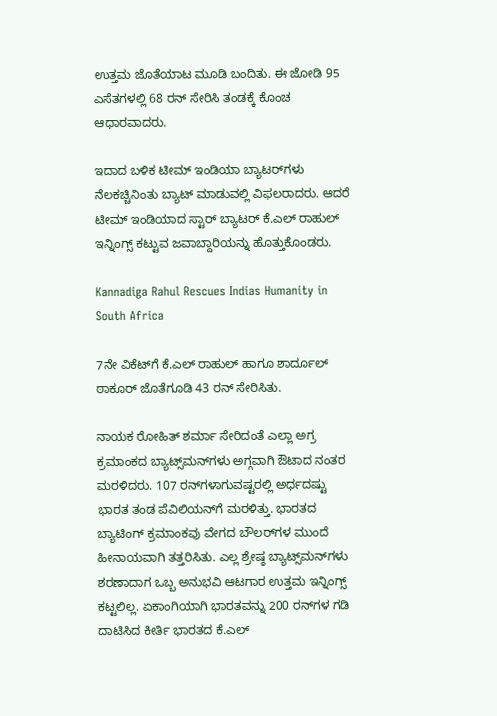ಉತ್ತಮ ಜೊತೆಯಾಟ ಮೂಡಿ ಬಂದಿತು. ಈ ಜೋಡಿ 95 ಎಸೆತಗಳಲ್ಲಿ 68 ರನ್ ಸೇರಿಸಿ ತಂಡಕ್ಕೆ ಕೊಂಚ ಆಧಾರವಾದರು.

ಇದಾದ ಬಳಿಕ ಟೀಮ್ ಇಂಡಿಯಾ ಬ್ಯಾಟರ್‌ಗಳು ನೆಲಕಚ್ಚಿನಿಂತು ಬ್ಯಾಟ್ ಮಾಡುವಲ್ಲಿ ವಿಫಲರಾದರು. ಆದರೆ ಟೀಮ್ ಇಂಡಿಯಾದ ಸ್ಟಾರ್ ಬ್ಯಾಟರ್‌ ಕೆ.ಎಲ್ ರಾಹುಲ್‌ ಇನ್ನಿಂಗ್ಸ್ ಕಟ್ಟುವ ಜವಾಬ್ದಾರಿಯನ್ನು ಹೊತ್ತುಕೊಂಡರು.

Kannadiga Rahul Rescues Indias Humanity in South Africa

7ನೇ ವಿಕೆಟ್‌ಗೆ ಕೆ.ಎಲ್ ರಾಹುಲ್ ಹಾಗೂ ಶಾರ್ದೂಲ್ ಠಾಕೂರ್‌ ಜೊತೆಗೂಡಿ 43 ರನ್ ಸೇರಿಸಿತು.

ನಾಯಕ ರೋಹಿತ್ ಶರ್ಮಾ ಸೇರಿದಂತೆ ಎಲ್ಲಾ ಅಗ್ರ ಕ್ರಮಾಂಕದ ಬ್ಯಾಟ್ಸ್‌ಮನ್‌ಗಳು ಅಗ್ಗವಾಗಿ ಔಟಾದ ನಂತರ ಮರಳಿದರು. 107 ರನ್‌ಗಳಾಗುವಷ್ಟರಲ್ಲಿ ಅರ್ಧದಷ್ಟು ಭಾರತ ತಂಡ ಪೆವಿಲಿಯನ್‌ಗೆ ಮರಳಿತ್ತು. ಭಾರತದ ಬ್ಯಾಟಿಂಗ್ ಕ್ರಮಾಂಕವು ವೇಗದ ಬೌಲರ್‌ಗಳ ಮುಂದೆ ಹೀನಾಯವಾಗಿ ತತ್ತರಿಸಿತು. ಎಲ್ಲ ಶ್ರೇಷ್ಠ ಬ್ಯಾಟ್ಸ್‌ಮನ್‌ಗಳು ಶರಣಾದಾಗ ಒಬ್ಬ ಅನುಭವಿ ಆಟಗಾರ ಉತ್ತಮ ಇನ್ನಿಂಗ್ಸ್ ಕಟ್ಟಲಿಲ್ಲ. ಏಕಾಂಗಿಯಾಗಿ ಭಾರತವನ್ನು 200 ರನ್‌ಗಳ ಗಡಿ ದಾಟಿಸಿದ ಕೀರ್ತಿ ಭಾರತದ ಕೆ.ಎಲ್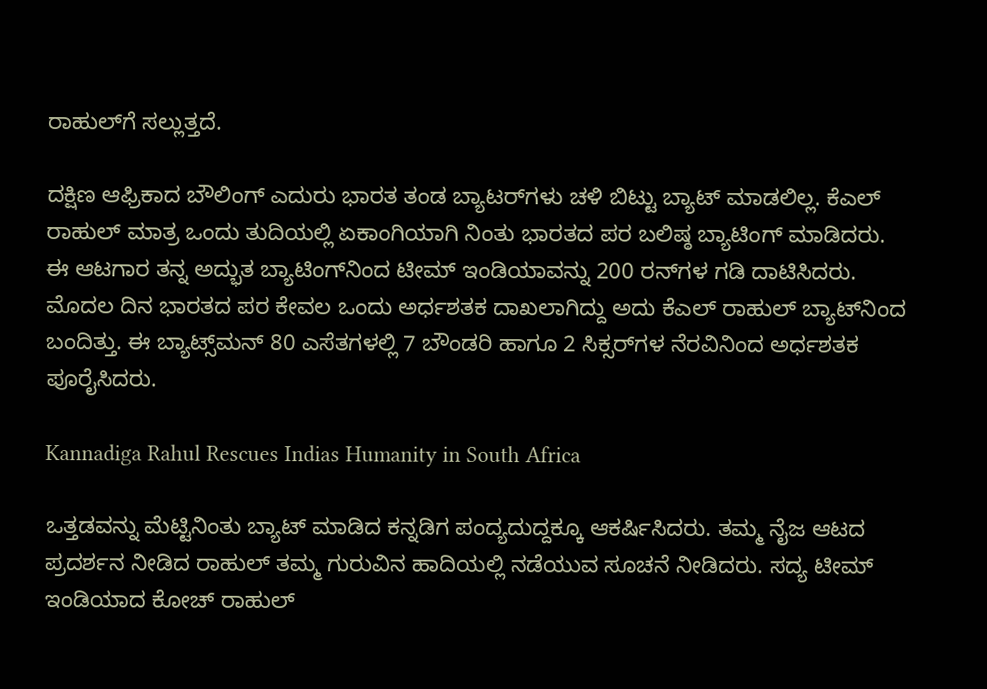ರಾಹುಲ್‌ಗೆ ಸಲ್ಲುತ್ತದೆ.

ದಕ್ಷಿಣ ಆಫ್ರಿಕಾದ ಬೌಲಿಂಗ್ ಎದುರು ಭಾರತ ತಂಡ ಬ್ಯಾಟರ್‌ಗಳು ಚಳಿ ಬಿಟ್ಟು ಬ್ಯಾಟ್ ಮಾಡಲಿಲ್ಲ. ಕೆಎಲ್ ರಾಹುಲ್ ಮಾತ್ರ ಒಂದು ತುದಿಯಲ್ಲಿ ಏಕಾಂಗಿಯಾಗಿ ನಿಂತು ಭಾರತದ ಪರ ಬಲಿಷ್ಠ ಬ್ಯಾಟಿಂಗ್ ಮಾಡಿದರು. ಈ ಆಟಗಾರ ತನ್ನ ಅದ್ಭುತ ಬ್ಯಾಟಿಂಗ್‌ನಿಂದ ಟೀಮ್ ಇಂಡಿಯಾವನ್ನು 200 ರನ್‌ಗಳ ಗಡಿ ದಾಟಿಸಿದರು. ಮೊದಲ ದಿನ ಭಾರತದ ಪರ ಕೇವಲ ಒಂದು ಅರ್ಧಶತಕ ದಾಖಲಾಗಿದ್ದು ಅದು ಕೆಎಲ್ ರಾಹುಲ್ ಬ್ಯಾಟ್‌ನಿಂದ ಬಂದಿತ್ತು. ಈ ಬ್ಯಾಟ್ಸ್‌ಮನ್ 80 ಎಸೆತಗಳಲ್ಲಿ 7 ಬೌಂಡರಿ ಹಾಗೂ 2 ಸಿಕ್ಸರ್‌ಗಳ ನೆರವಿನಿಂದ ಅರ್ಧಶತಕ ಪೂರೈಸಿದರು.

Kannadiga Rahul Rescues Indias Humanity in South Africa

ಒತ್ತಡವನ್ನು ಮೆಟ್ಟಿನಿಂತು ಬ್ಯಾಟ್ ಮಾಡಿದ ಕನ್ನಡಿಗ ಪಂದ್ಯದುದ್ದಕ್ಕೂ ಆಕರ್ಷಿಸಿದರು. ತಮ್ಮ ನೈಜ ಆಟದ ಪ್ರದರ್ಶನ ನೀಡಿದ ರಾಹುಲ್ ತಮ್ಮ ಗುರುವಿನ ಹಾದಿಯಲ್ಲಿ ನಡೆಯುವ ಸೂಚನೆ ನೀಡಿದರು. ಸದ್ಯ ಟೀಮ್ ಇಂಡಿಯಾದ ಕೋಚ್ ರಾಹುಲ್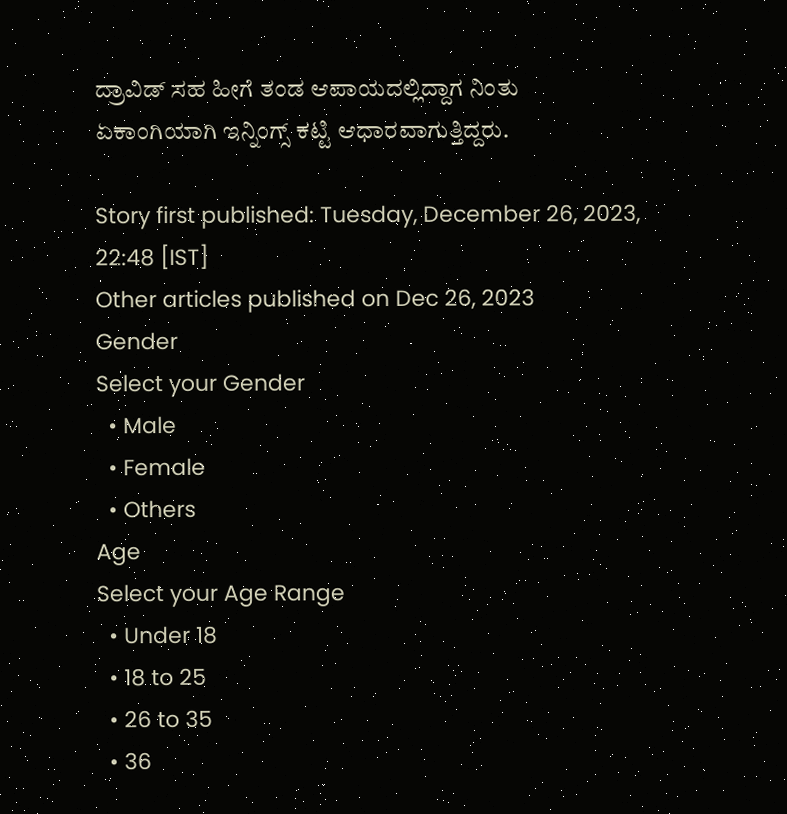ದ್ರಾವಿಡ್‌ ಸಹ ಹೀಗೆ ತಂಡ ಆಪಾಯದಲ್ಲಿದ್ದಾಗ ನಿಂತು ಏಕಾಂಗಿಯಾಗಿ ಇನ್ನಿಂಗ್ಸ್ ಕಟ್ಟಿ ಆಧಾರವಾಗುತ್ತಿದ್ದರು.

Story first published: Tuesday, December 26, 2023, 22:48 [IST]
Other articles published on Dec 26, 2023
Gender
Select your Gender
  • Male
  • Female
  • Others
Age
Select your Age Range
  • Under 18
  • 18 to 25
  • 26 to 35
  • 36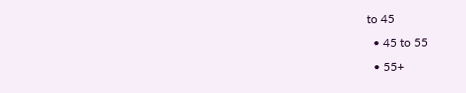to 45
  • 45 to 55
  • 55+